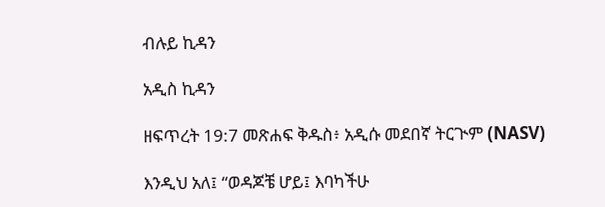ብሉይ ኪዳን

አዲስ ኪዳን

ዘፍጥረት 19:7 መጽሐፍ ቅዱስ፥ አዲሱ መደበኛ ትርጒም (NASV)

እንዲህ አለ፤ “ወዳጆቼ ሆይ፤ እባካችሁ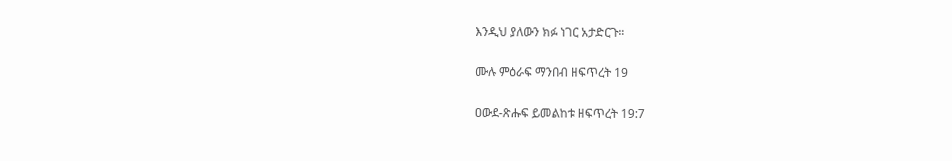እንዲህ ያለውን ክፉ ነገር አታድርጉ።

ሙሉ ምዕራፍ ማንበብ ዘፍጥረት 19

ዐውደ-ጽሑፍ ይመልከቱ ዘፍጥረት 19:7